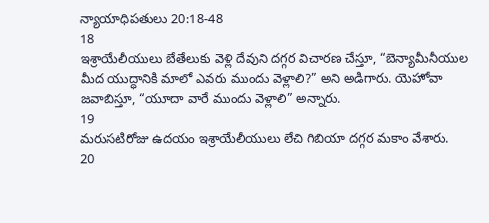న్యాయాధిపతులు 20:18-48
18
ఇశ్రాయేలీయులు బేతేలుకు వెళ్లి దేవుని దగ్గర విచారణ చేస్తూ, “బెన్యామీనీయుల మీద యుద్ధానికి మాలో ఎవరు ముందు వెళ్లాలి?” అని అడిగారు. యెహోవా జవాబిస్తూ, “యూదా వారే ముందు వెళ్లాలి” అన్నారు.
19
మరుసటిరోజు ఉదయం ఇశ్రాయేలీయులు లేచి గిబియా దగ్గర మకాం వేశారు.
20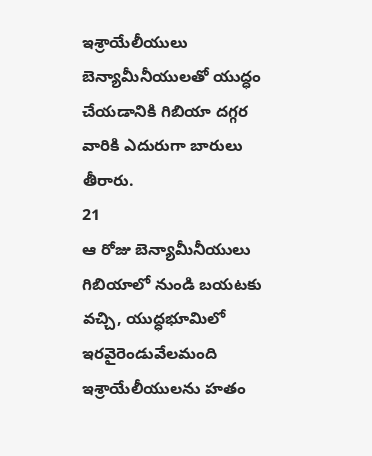ఇశ్రాయేలీయులు బెన్యామీనీయులతో యుద్ధం చేయడానికి గిబియా దగ్గర వారికి ఎదురుగా బారులు తీరారు.
21
ఆ రోజు బెన్యామీనీయులు గిబియాలో నుండి బయటకు వచ్చి, యుద్ధభూమిలో ఇరవైరెండువేలమంది ఇశ్రాయేలీయులను హతం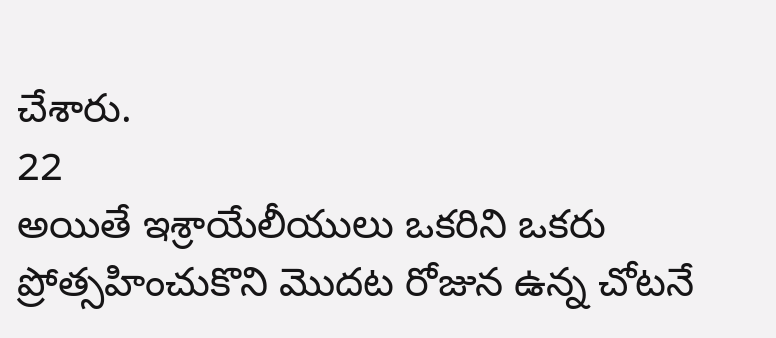చేశారు.
22
అయితే ఇశ్రాయేలీయులు ఒకరిని ఒకరు ప్రోత్సహించుకొని మొదట రోజున ఉన్న చోటనే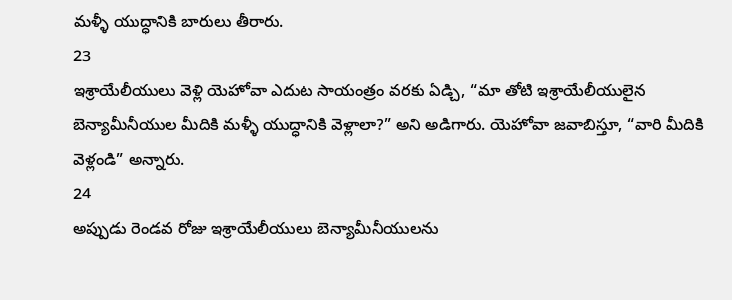మళ్ళీ యుద్ధానికి బారులు తీరారు.
23
ఇశ్రాయేలీయులు వెళ్లి యెహోవా ఎదుట సాయంత్రం వరకు ఏడ్చి, “మా తోటి ఇశ్రాయేలీయులైన బెన్యామీనీయుల మీదికి మళ్ళీ యుద్ధానికి వెళ్లాలా?” అని అడిగారు. యెహోవా జవాబిస్తూ, “వారి మీదికి వెళ్లండి” అన్నారు.
24
అప్పుడు రెండవ రోజు ఇశ్రాయేలీయులు బెన్యామీనీయులను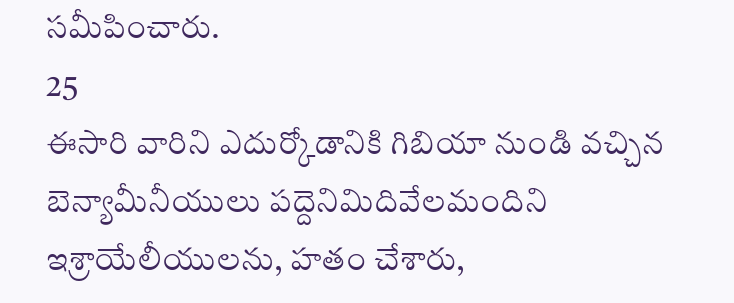సమీపించారు.
25
ఈసారి వారిని ఎదుర్కోడానికి గిబియా నుండి వచ్చిన బెన్యామీనీయులు పద్దెనిమిదివేలమందిని ఇశ్రాయేలీయులను, హతం చేశారు,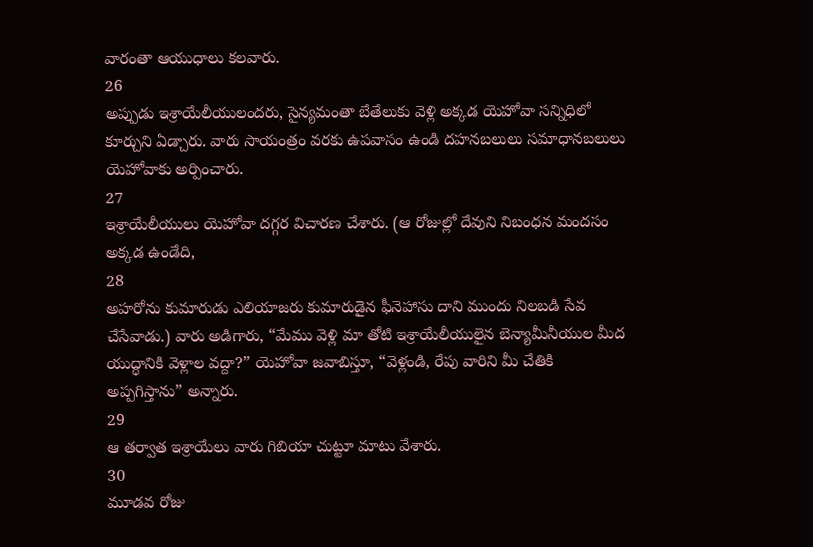వారంతా ఆయుధాలు కలవారు.
26
అప్పుడు ఇశ్రాయేలీయులందరు, సైన్యమంతా బేతేలుకు వెళ్లి అక్కడ యెహోవా సన్నిధిలో కూర్చుని ఏడ్చారు. వారు సాయంత్రం వరకు ఉపవాసం ఉండి దహనబలులు సమాధానబలులు యెహోవాకు అర్పించారు.
27
ఇశ్రాయేలీయులు యెహోవా దగ్గర విచారణ చేశారు. (ఆ రోజుల్లో దేవుని నిబంధన మందసం అక్కడ ఉండేది,
28
అహరోను కుమారుడు ఎలియాజరు కుమారుడైన ఫీనెహాసు దాని ముందు నిలబడి సేవ చేసేవాడు.) వారు అడిగారు, “మేము వెళ్లి మా తోటి ఇశ్రాయేలీయులైన బెన్యామీనీయుల మీద యుద్ధానికి వెళ్లాల వద్దా?” యెహోవా జవాబిస్తూ, “వెళ్లండి, రేపు వారిని మీ చేతికి అప్పగిస్తాను” అన్నారు.
29
ఆ తర్వాత ఇశ్రాయేలు వారు గిబియా చుట్టూ మాటు వేశారు.
30
మూడవ రోజు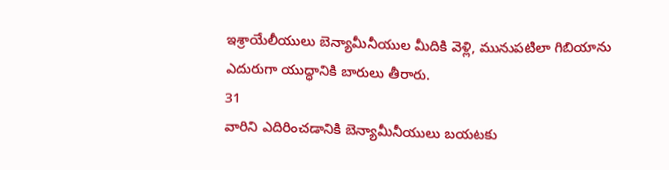ఇశ్రాయేలీయులు బెన్యామీనీయుల మీదికి వెళ్లి, మునుపటిలా గిబియాను ఎదురుగా యుద్ధానికి బారులు తీరారు.
31
వారిని ఎదిరించడానికి బెన్యామీనీయులు బయటకు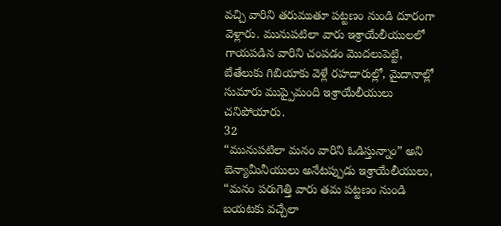వచ్చి వారిని తరుముతూ పట్టణం నుండి దూరంగా వెళ్లారు. మునుపటిలా వారు ఇశ్రాయేలీయులలో గాయపడిన వారిని చంపడం మొదలుపెట్టి, బేతేలుకు గిబియాకు వెళ్లే రహదారుల్లో, మైదానాల్లో సుమారు ముప్పైమంది ఇశ్రాయేలీయులు చనిపోయారు.
32
“మునుపటిలా మనం వారిని ఓడిస్తున్నాం” అని బెన్యామీనీయులు అనేటప్పుడు ఇశ్రాయేలీయులు, “మనం పరుగెత్తి వారు తమ పట్టణం నుండి బయటకు వచ్చేలా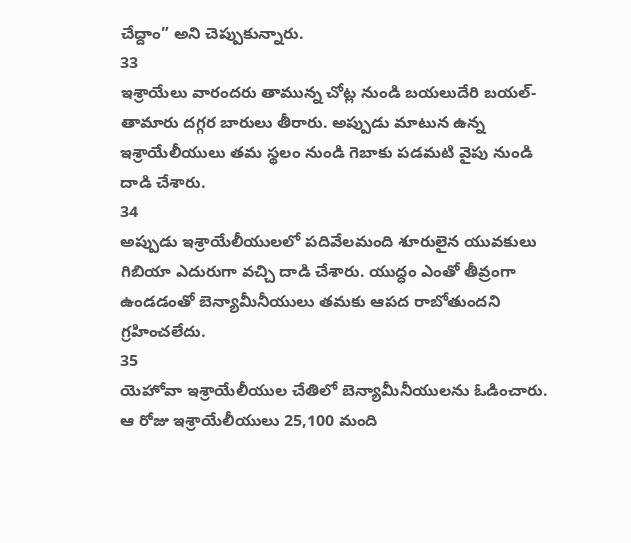చేద్దాం” అని చెప్పుకున్నారు.
33
ఇశ్రాయేలు వారందరు తామున్న చోట్ల నుండి బయలుదేరి బయల్-తామారు దగ్గర బారులు తీరారు. అప్పుడు మాటున ఉన్న ఇశ్రాయేలీయులు తమ స్థలం నుండి గెబాకు పడమటి వైపు నుండి దాడి చేశారు.
34
అప్పుడు ఇశ్రాయేలీయులలో పదివేలమంది శూరులైన యువకులు గిబియా ఎదురుగా వచ్చి దాడి చేశారు. యుద్ధం ఎంతో తీవ్రంగా ఉండడంతో బెన్యామీనీయులు తమకు ఆపద రాబోతుందని గ్రహించలేదు.
35
యెహోవా ఇశ్రాయేలీయుల చేతిలో బెన్యామీనీయులను ఓడించారు. ఆ రోజు ఇశ్రాయేలీయులు 25,100 మంది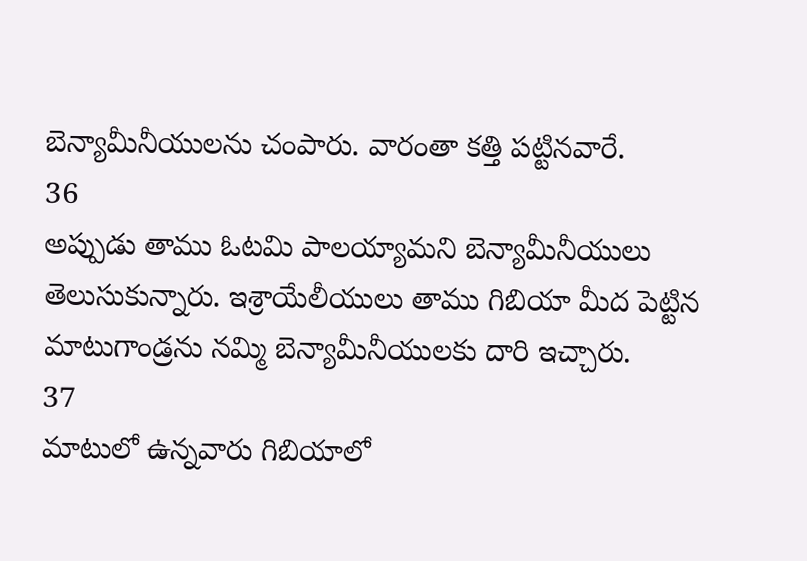బెన్యామీనీయులను చంపారు. వారంతా కత్తి పట్టినవారే.
36
అప్పుడు తాము ఓటమి పాలయ్యామని బెన్యామీనీయులు తెలుసుకున్నారు. ఇశ్రాయేలీయులు తాము గిబియా మీద పెట్టిన మాటుగాండ్రను నమ్మి బెన్యామీనీయులకు దారి ఇచ్చారు.
37
మాటులో ఉన్నవారు గిబియాలో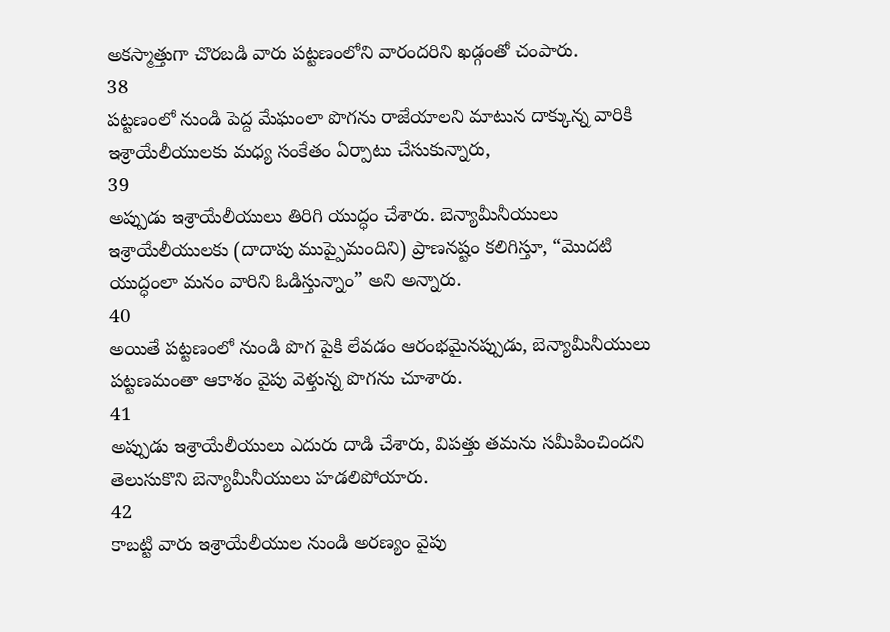అకస్మాత్తుగా చొరబడి వారు పట్టణంలోని వారందరిని ఖడ్గంతో చంపారు.
38
పట్టణంలో నుండి పెద్ద మేఘంలా పొగను రాజేయాలని మాటున దాక్కున్న వారికి ఇశ్రాయేలీయులకు మధ్య సంకేతం ఏర్పాటు చేసుకున్నారు,
39
అప్పుడు ఇశ్రాయేలీయులు తిరిగి యుద్ధం చేశారు. బెన్యామీనీయులు ఇశ్రాయేలీయులకు (దాదాపు ముప్పైమందిని) ప్రాణనష్టం కలిగిస్తూ, “మొదటి యుద్ధంలా మనం వారిని ఓడిస్తున్నాం” అని అన్నారు.
40
అయితే పట్టణంలో నుండి పొగ పైకి లేవడం ఆరంభమైనప్పుడు, బెన్యామీనీయులు పట్టణమంతా ఆకాశం వైపు వెళ్తున్న పొగను చూశారు.
41
అప్పుడు ఇశ్రాయేలీయులు ఎదురు దాడి చేశారు, విపత్తు తమను సమీపించిందని తెలుసుకొని బెన్యామీనీయులు హడలిపోయారు.
42
కాబట్టి వారు ఇశ్రాయేలీయుల నుండి అరణ్యం వైపు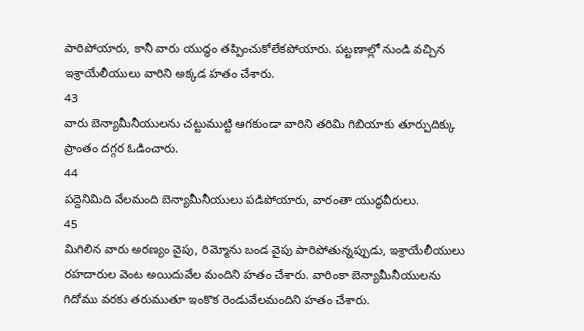పారిపోయారు, కానీ వారు యుద్ధం తప్పించుకోలేకపోయారు. పట్టణాల్లో నుండి వచ్చిన ఇశ్రాయేలీయులు వారిని అక్కడ హతం చేశారు.
43
వారు బెన్యామీనీయులను చట్టుముట్టి ఆగకుండా వారిని తరిమి గిబియాకు తూర్పుదిక్కు ప్రాంతం దగ్గర ఓడించారు.
44
పద్దెనిమిది వేలమంది బెన్యామీనీయులు పడిపోయారు, వారంతా యుద్ధవీరులు.
45
మిగిలిన వారు అరణ్యం వైపు, రిమ్మోను బండ వైపు పారిపోతున్నప్పుడు, ఇశ్రాయేలీయులు రహదారుల వెంట అయిదువేల మందిని హతం చేశారు. వారింకా బెన్యామీనీయులను గిదోము వరకు తరుముతూ ఇంకొక రెండువేలమందిని హతం చేశారు.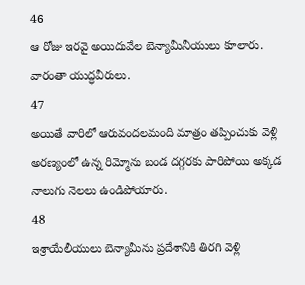46
ఆ రోజు ఇరవై అయిదువేల బెన్యామీనీయులు కూలారు. వారంతా యుద్ధవీరులు.
47
అయితే వారిలో ఆరువందలమంది మాత్రం తప్పించుకు వెళ్లి అరణ్యంలో ఉన్న రిమ్మోను బండ దగ్గరకు పారిపోయి అక్కడ నాలుగు నెలలు ఉండిపోయారు.
48
ఇశ్రాయేలీయులు బెన్యామీను ప్రదేశానికి తిరగి వెళ్లి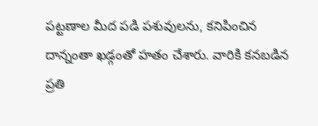పట్టణాల మీద పడి పశువులను, కనిపించిన దాన్నంతా ఖడ్గంతో హతం చేశారు. వారికి కనబడిన ప్రతి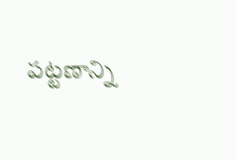పట్టణాన్ని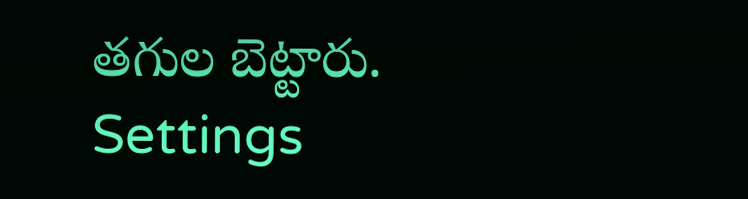తగుల బెట్టారు.
Settings